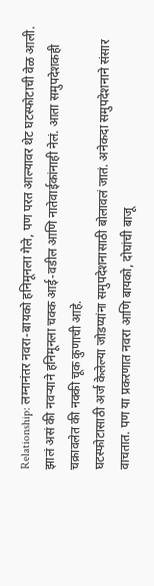Relationship: लग्नानंतर नवरा-बायको हनिमूनला गेले, पण परत आल्यावर थेट घटस्फोटाची वेळ आली. झालं असं की नवऱ्याने हनिमूनला चक्क आई-वडील आणि नातेवाईकांनाही नेलं. आता समुपदेशकही चक्रावलेत की नक्की चूक कुणाची आहे.
घटस्फोटासाठी अर्ज केलेल्या जोडप्यांना समुपदेशनासाठी बोलावलं जातं. अनेकदा समुपदेशनाने संसार वाचतात. पण या प्रकरणात नवरा आणि बायको, दोघांची बाजू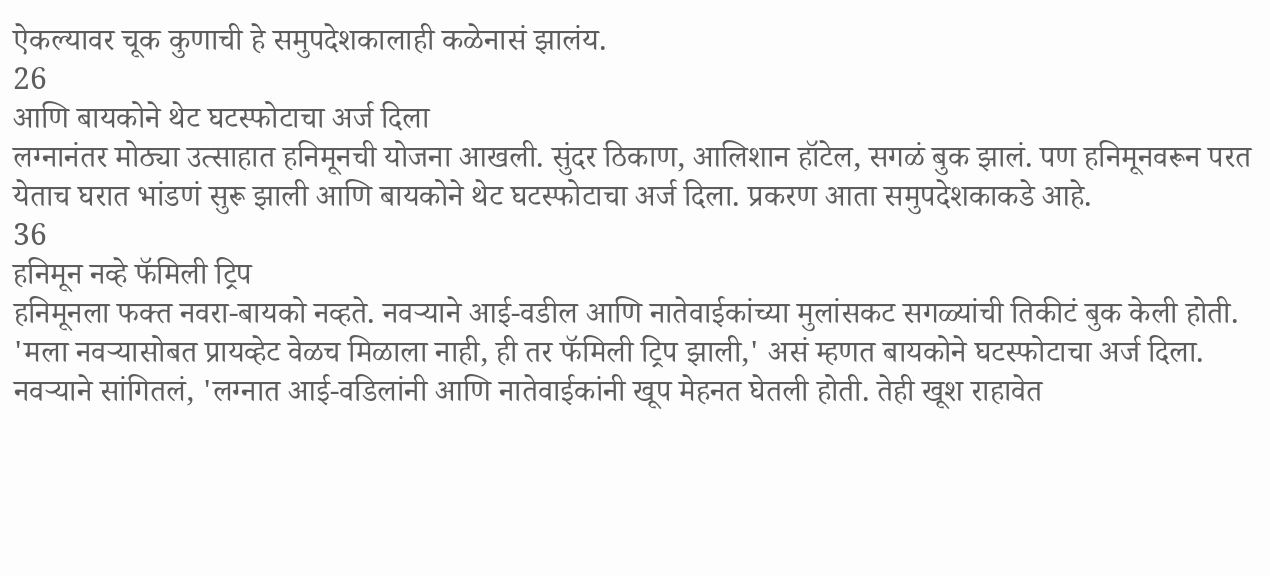ऐकल्यावर चूक कुणाची हे समुपदेशकालाही कळेनासं झालंय.
26
आणि बायकोने थेट घटस्फोटाचा अर्ज दिला
लग्नानंतर मोठ्या उत्साहात हनिमूनची योजना आखली. सुंदर ठिकाण, आलिशान हॉटेल, सगळं बुक झालं. पण हनिमूनवरून परत येताच घरात भांडणं सुरू झाली आणि बायकोने थेट घटस्फोटाचा अर्ज दिला. प्रकरण आता समुपदेशकाकडे आहे.
36
हनिमून नव्हे फॅमिली ट्रिप
हनिमूनला फक्त नवरा-बायको नव्हते. नवऱ्याने आई-वडील आणि नातेवाईकांच्या मुलांसकट सगळ्यांची तिकीटं बुक केली होती. 'मला नवऱ्यासोबत प्रायव्हेट वेळच मिळाला नाही, ही तर फॅमिली ट्रिप झाली,' असं म्हणत बायकोने घटस्फोटाचा अर्ज दिला.
नवऱ्याने सांगितलं, 'लग्नात आई-वडिलांनी आणि नातेवाईकांनी खूप मेहनत घेतली होती. तेही खूश राहावेत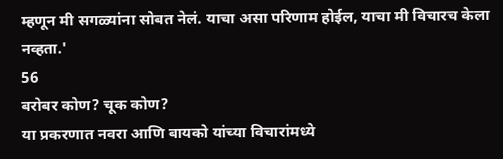म्हणून मी सगळ्यांना सोबत नेलं. याचा असा परिणाम होईल, याचा मी विचारच केला नव्हता.'
56
बरोबर कोण? चूक कोण?
या प्रकरणात नवरा आणि बायको यांच्या विचारांमध्ये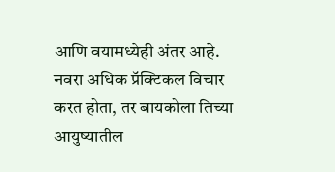आणि वयामध्येही अंतर आहे. नवरा अधिक प्रॅक्टिकल विचार करत होता, तर बायकोला तिच्या आयुष्यातील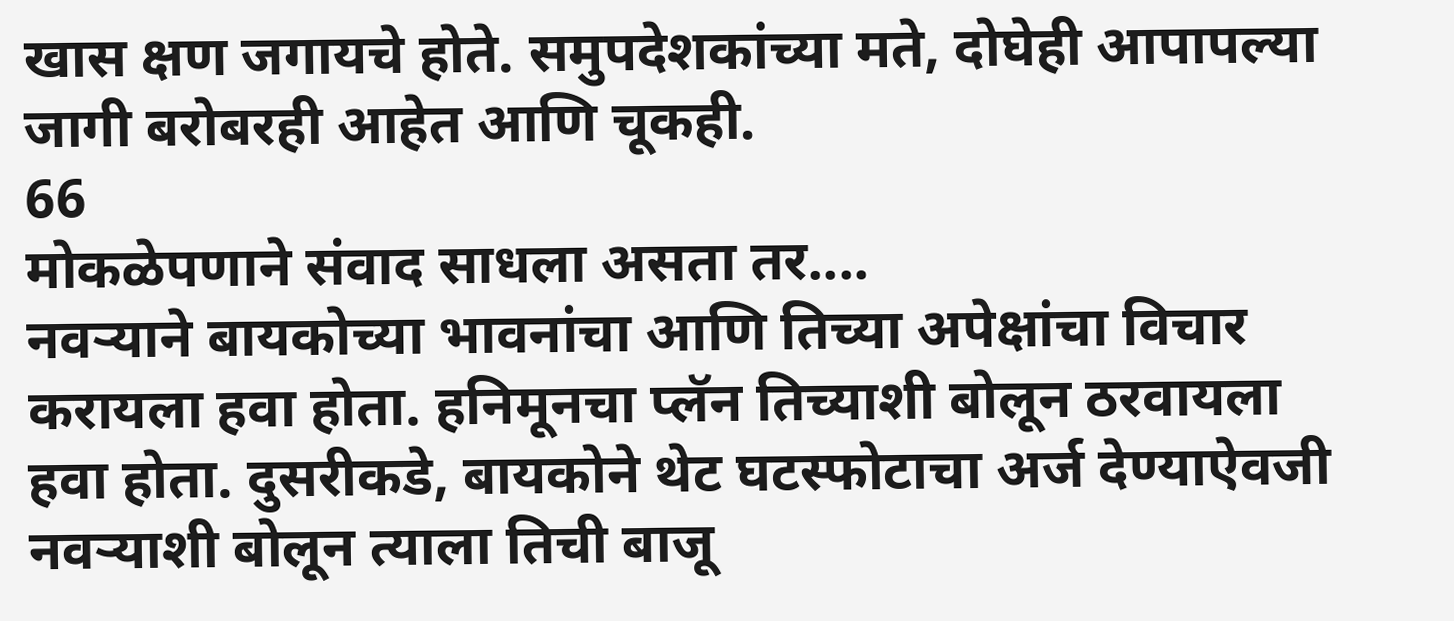खास क्षण जगायचे होते. समुपदेशकांच्या मते, दोघेही आपापल्या जागी बरोबरही आहेत आणि चूकही.
66
मोकळेपणाने संवाद साधला असता तर....
नवऱ्याने बायकोच्या भावनांचा आणि तिच्या अपेक्षांचा विचार करायला हवा होता. हनिमूनचा प्लॅन तिच्याशी बोलून ठरवायला हवा होता. दुसरीकडे, बायकोने थेट घटस्फोटाचा अर्ज देण्याऐवजी नवऱ्याशी बोलून त्याला तिची बाजू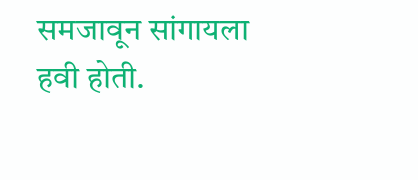समजावून सांगायला हवी होती.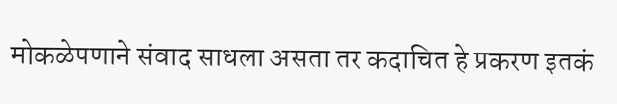मोकळेपणाने संवाद साधला असता तर कदाचित हे प्रकरण इतकं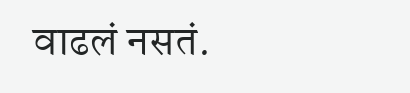वाढलं नसतं.